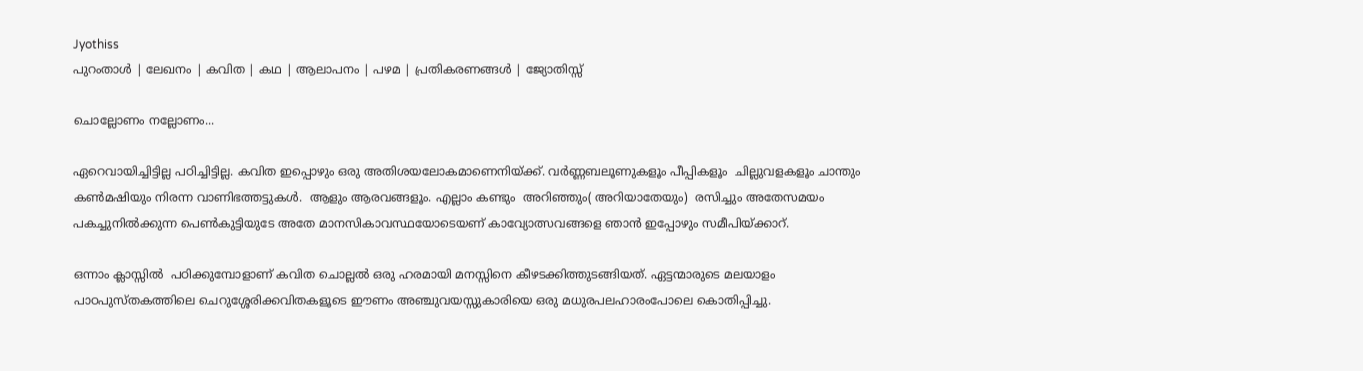Jyothiss
പുറംതാള്‍ | ലേഖനം | കവിത | കഥ | ആലാപനം | പഴമ | പ്രതികരണങ്ങൾ | ജ്യോതിസ്സ്

ചൊല്ലോണം നല്ലോണം...

ഏറെവായിച്ചിട്ടില്ല പഠിച്ചിട്ടില്ല. കവിത ഇപ്പൊഴും ഒരു അതിശയലോകമാണെനിയ്ക്ക്. വര്‍‌ണ്ണബലൂണുകളൂം പീപ്പികളൂം  ചില്ലുവളകളൂം ചാന്തും കണ്‍‌മഷിയും നിരന്ന വാണിഭത്തട്ടുകള്‍.  ആളും ആരവങ്ങളൂം. എല്ലാം കണ്ടും  അറിഞ്ഞും( അറിയാതേയും)  രസിച്ചും അതേസമയം പകച്ചുനില്‍ക്കുന്ന പെണ്‍‌കുട്ടിയുടേ അതേ മാനസികാവസ്ഥയോടെയണ്‌ കാവ്യോത്സവങ്ങളെ ഞാന്‍ ഇപ്പോഴും സമീപിയ്ക്കാറ്‌.

ഒന്നാം ക്ലാസ്സില്‍ ‌ പഠിക്കുമ്പോളാണ്‌ കവിത ചൊല്ലല്‍ ഒരു ഹരമായി മനസ്സിനെ കീഴടക്കിത്തുടങ്ങിയത്. ഏട്ടന്മാരുടെ മലയാളം പാഠപുസ്തകത്തിലെ ചെറുശ്ശേരിക്കവിതകളൂടെ ഈണം അഞ്ചുവയസ്സുകാരിയെ ഒരു മധുരപലഹാരം‌പോലെ കൊതിപ്പിച്ചു.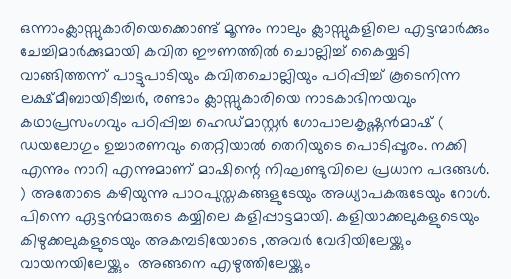ഒന്നാംക്ലാസ്സുകാരിയെക്കൊണ്ട് മൂന്നും നാലും ക്ലാസ്സുകളിലെ എട്ടന്മാര്‍ക്കും ചേച്ചിമാര്‍‌ക്കുമായി കവിത ഈണത്തില്‍‌ ചൊല്ലിച്ച് കൈയ്യടി വാങ്ങിത്തന്ന്‌ പാട്ടുപാടിയും കവിതചൊല്ലിയും പഠിപ്പിച്ച് കൂടെനിന്ന ലക്ഷ്മീബായിടീച്ചര്‍‌, രണ്ടാം ക്ലാസ്സുകാരിയെ നാടകാഭിനയവും കഥാപ്രസംഗവും പഠിപ്പിച്ച ഹെഡ്മാസ്റ്റര്‍ ഗോപാലകൃഷ്ണന്‍‌മാഷ് ( ഡയലോഗും ഉച്ചാരണവും തെറ്റിയാല്‍ തെറിയുടെ പൊടിപ്പൂരം. നക്കി എന്നും നാറി എന്നുമാണ്‌ മാഷിന്റെ നിഘണ്ടുവിലെ പ്രധാന പദങ്ങള്‍‌. ) അതോടെ കഴിയുന്നു പാഠപുസ്തകങ്ങളുടേയും അധ്യാപകരുടേയും റോള്‍‌. പിന്നെ ഏട്ടന്‍‌മാരുടെ കയ്യിലെ കളിപ്പാട്ടമായി. കളിയാക്കലുകളുടെയും കിഴുക്കലുകളുടെയും അകമ്പടിയോടെ ,അവര്‍ വേദിയിലേയ്ക്കും വായനയിലേയ്ക്കും  അങ്ങനെ എഴുത്തിലേയ്ക്കും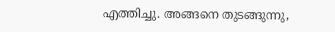എത്തിച്ചു. അങ്ങനെ തുടങ്ങുന്നു,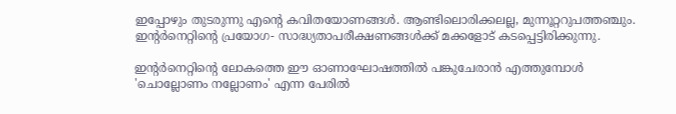ഇപ്പോഴും തുടരുന്നു എന്റെ കവിതയോണങ്ങള്‍‌. ആണ്ടിലൊരിക്കലല്ല, മുന്നൂറ്ററുപത്തഞ്ചും. ഇന്റര്‍‌നെറ്റിന്റെ പ്രയോഗ- സാദ്ധ്യതാപരീക്ഷണങ്ങള്‍‌ക്ക് മക്കളോട് കടപ്പെട്ടിരിക്കുന്നു.

ഇന്റര്‍‌നെറ്റിന്റെ ലോകത്തെ ഈ ഓണാഘോഷത്തില്‍ പങ്കുചേരാന്‍ എത്തുമ്പോള്‍‌ 'ചൊല്ലോണം നല്ലോണം' എന്ന പേരില്‍‌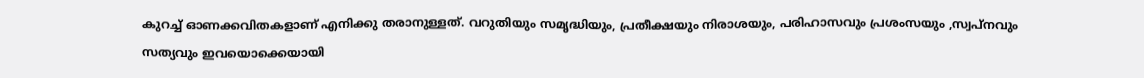കുറച്ച് ഓണക്കവിതകളാണ്‌ എനിക്കു തരാനുള്ളത്. വറുതിയും സമൃദ്ധിയും, പ്രതീക്ഷയും നിരാശയും, പരിഹാസവും പ്രശംസയും ,സ്വപ്നവും സത്യവും ഇവയൊക്കെയായി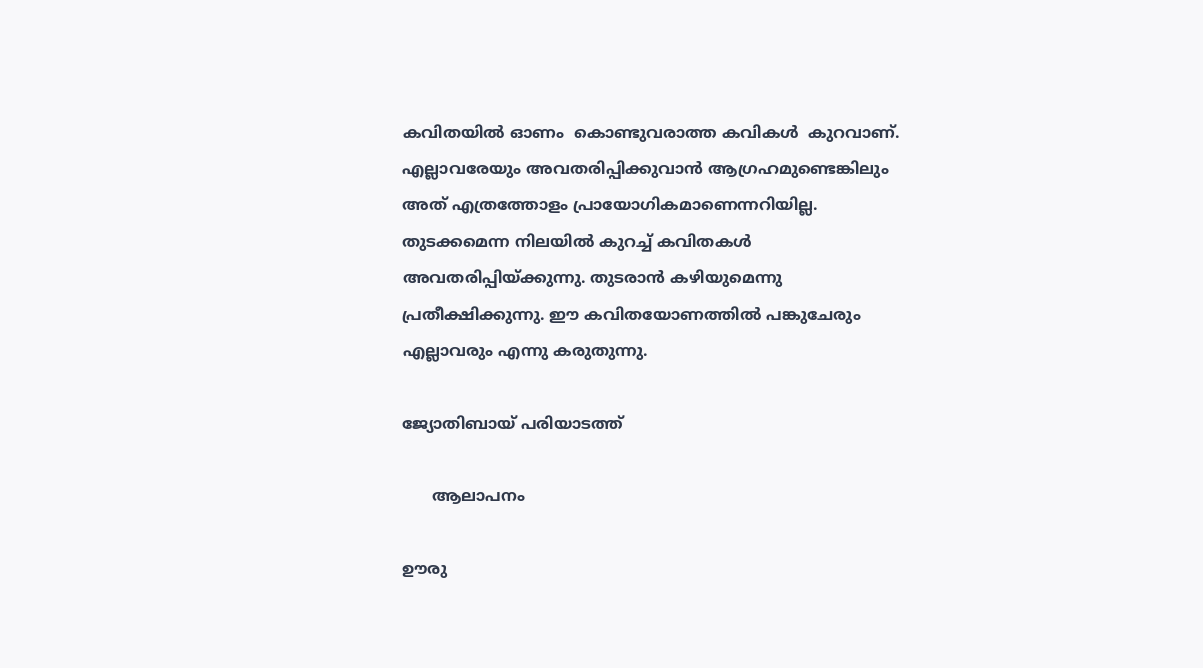കവിതയില്‍‌ ഓണം  കൊണ്ടുവരാത്ത കവികള്‍‌  കുറവാണ്‌. എല്ലാവരേയും അവതരിപ്പിക്കുവാന്‍‌ ആഗ്രഹമുണ്ടെങ്കിലും അത് എത്രത്തോളം പ്രായോഗികമാണെന്നറിയില്ല. തുടക്കമെന്ന നിലയില്‍ കുറച്ച് കവിതകള്‍ അവതരിപ്പിയ്ക്കുന്നു. തുടരാന്‍‌ കഴിയുമെന്നു പ്രതീക്ഷിക്കുന്നു. ഈ കവിതയോണത്തില്‍‌ പങ്കുചേരും എല്ലാവരും എന്നു കരുതുന്നു.

ജ്യോതിബായ് പരിയാടത്ത്

      ആലാപനം

ഊരു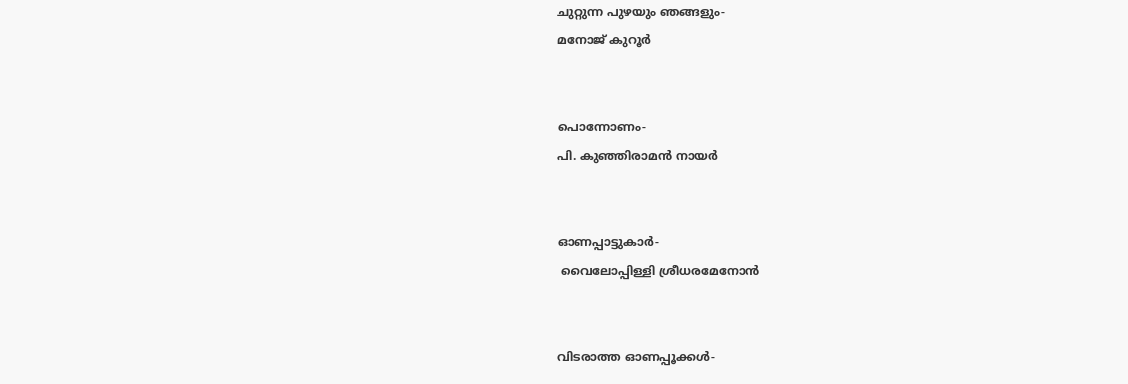ചുറ്റുന്ന പുഴയും ഞങ്ങളും-
മനോജ് കുറൂര്‍


പൊന്നോണം-
പി. കുഞ്ഞിരാമന്‍ നായര്‍


ഓണപ്പാട്ടുകാര്‍-
 വൈലോപ്പിള്ളി ശ്രീധരമേനോന്‍


വിടരാത്ത ഓണപ്പൂക്കള്‍‌-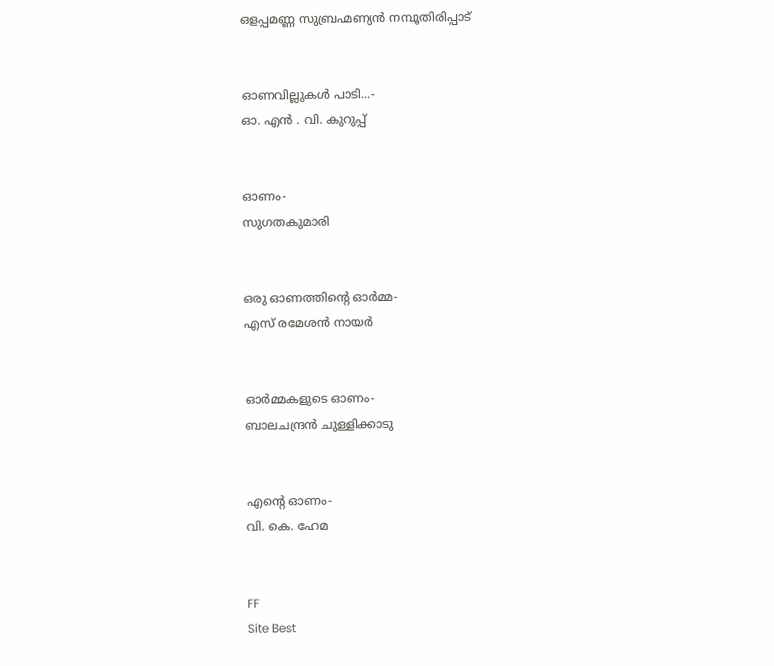ഒളപ്പമണ്ണ സുബ്രഹ്മണ്യന്‍ നമ്പൂതിരിപ്പാട്


ഓണവില്ലുകള്‍ പാടി...-
ഓ. എന്‍ . വി. കുറുപ്പ്


ഓണം-
സുഗതകുമാരി


ഒരു ഓണത്തിന്റെ ഓര്‍മ്മ-
എസ് രമേശന്‍ നായര്‍


ഓര്‍മ്മകളുടെ ഓണം-
ബാലചന്ദ്രന്‍ ചുള്ളിക്കാടു


എന്റെ ഓണം-
വി. കെ. ഹേമ


FF
Site Best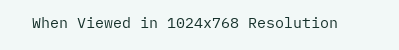When Viewed in 1024x768 Resolution